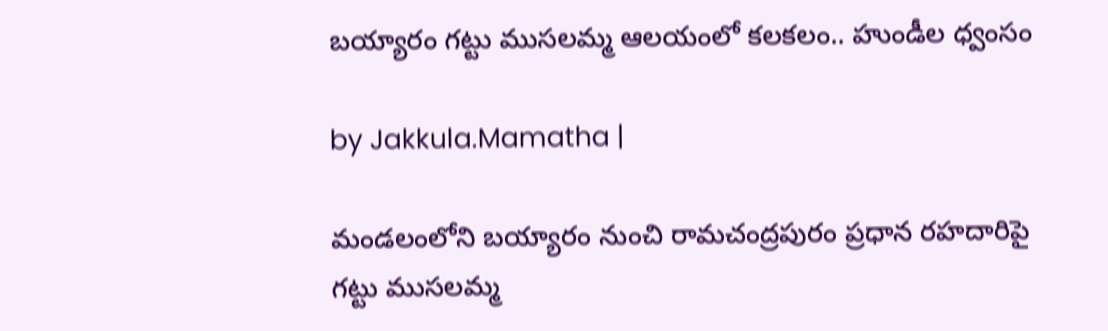బయ్యారం గట్టు ముసలమ్మ ఆలయంలో కలకలం.. హుండీల ధ్వంసం

by Jakkula.Mamatha |

మండలంలోని బయ్యారం నుంచి రామచంద్రపురం ప్రధాన రహదారిపై గట్టు ముసలమ్మ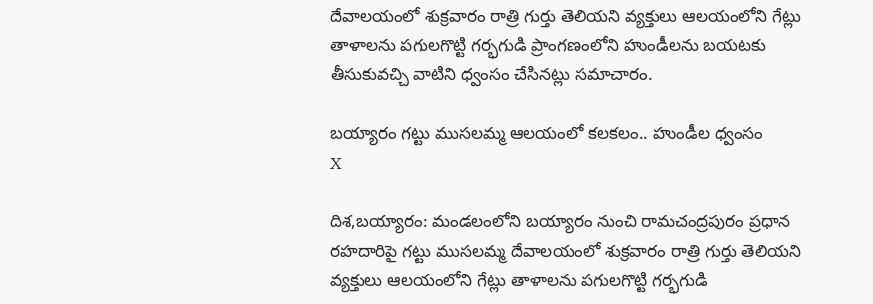దేవాలయంలో శుక్రవారం రాత్రి గుర్తు తెలియని వ్యక్తులు ఆలయంలోని గేట్లు తాళాలను పగులగొట్టి గర్భగుడి ప్రాంగణంలోని హుండీలను బయటకు తీసుకువచ్చి వాటిని ధ్వంసం చేసినట్లు సమాచారం.

బయ్యారం గట్టు ముసలమ్మ ఆలయంలో కలకలం.. హుండీల ధ్వంసం
X

దిశ,బయ్యారం: మండలంలోని బయ్యారం నుంచి రామచంద్రపురం ప్రధాన రహదారిపై గట్టు ముసలమ్మ దేవాలయంలో శుక్రవారం రాత్రి గుర్తు తెలియని వ్యక్తులు ఆలయంలోని గేట్లు తాళాలను పగులగొట్టి గర్భగుడి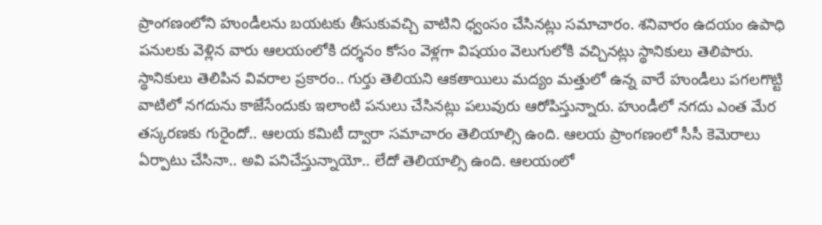ప్రాంగణంలోని హుండీలను బయటకు తీసుకువచ్చి వాటిని ధ్వంసం చేసినట్లు సమాచారం. శనివారం ఉదయం ఉపాధి పనులకు వెళ్లిన వారు ఆలయంలోకి దర్శనం కోసం వెళ్లగా విషయం వెలుగులోకి వచ్చినట్లు స్థానికులు తెలిపారు. స్థానికులు తెలిపిన వివరాల ప్రకారం.. గుర్తు తెలియని ఆకతాయిలు మద్యం మత్తులో ఉన్న వారే హుండీలు పగలగొట్టి వాటిలో నగదును కాజేసేందుకు ఇలాంటి పనులు చేసినట్లు పలువురు ఆరోపిస్తున్నారు. హుండీలో నగదు ఎంత మేర తస్కరణకు గురైందో.. ఆలయ కమిటీ ద్వారా సమాచారం తెలియాల్సి ఉంది. ఆలయ ప్రాంగణంలో సీసీ కెమెరాలు ఏర్పాటు చేసినా.. అవి పనిచేస్తున్నాయో.. లేదో తెలియాల్సి ఉంది. ఆలయంలో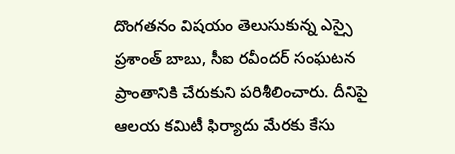దొంగతనం విషయం తెలుసుకున్న ఎస్సై ప్రశాంత్ బాబు, సీఐ రవీందర్ సంఘటన ప్రాంతానికి చేరుకుని పరిశీలించారు. దీనిపై ఆలయ కమిటీ ఫిర్యాదు మేరకు కేసు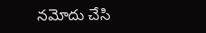నమోదు చేసి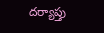దర్యాప్తు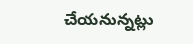చేయనున్నట్లు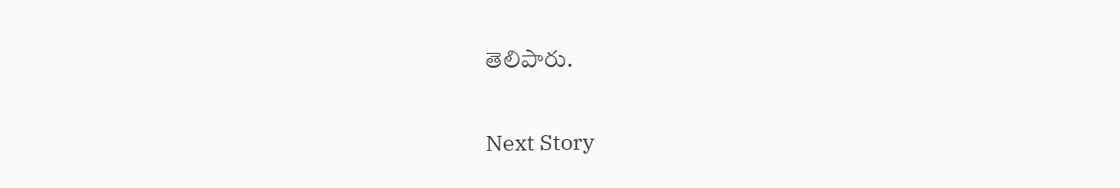తెలిపారు.

Next Story